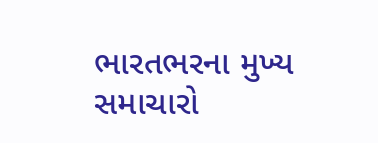ભારતભરના મુખ્ય સમાચારો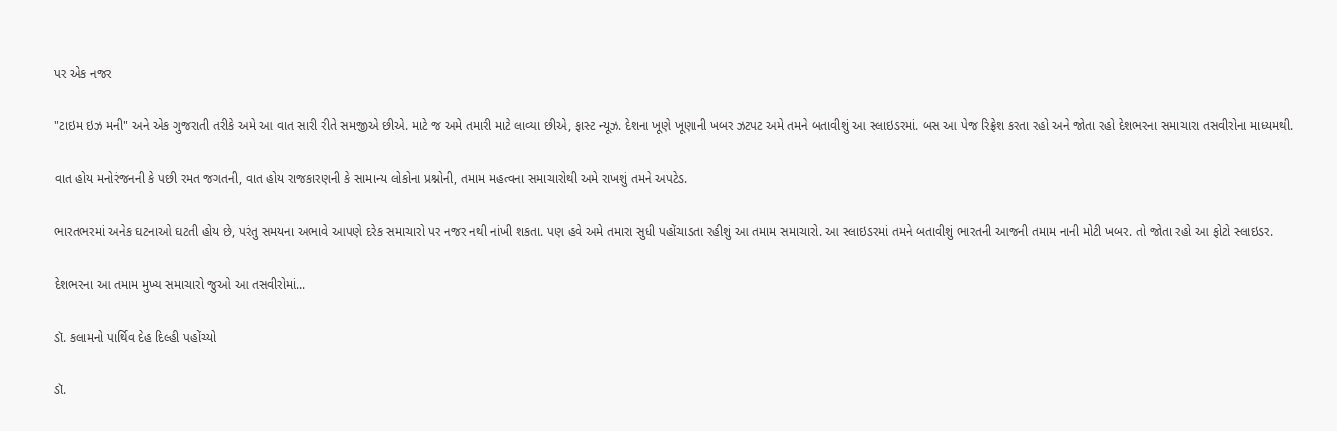પર એક નજર

"ટાઇમ ઇઝ મની" અને એક ગુજરાતી તરીકે અમે આ વાત સારી રીતે સમજીએ છીએ. માટે જ અમે તમારી માટે લાવ્યા છીએ, ફાસ્ટ ન્યૂઝ. દેશના ખૂણે ખૂણાની ખબર ઝટપટ અમે તમને બતાવીશું આ સ્લાઇડરમાં. બસ આ પેજ રિફ્રેશ કરતા રહો અને જોતા રહો દેશભરના સમાચારા તસવીરોના માધ્યમથી.

વાત હોય મનોરંજનની કે પછી રમત જગતની, વાત હોય રાજકારણની કે સામાન્ય લોકોના પ્રશ્નોની, તમામ મહત્વના સમાચારોથી અમે રાખશું તમને અપટેડ.

ભારતભરમાં અનેક ઘટનાઓ ઘટતી હોય છે, પરંતુ સમયના અભાવે આપણે દરેક સમાચારો પર નજર નથી નાંખી શકતા. પણ હવે અમે તમારા સુધી પહોંચાડતા રહીશું આ તમામ સમાચારો. આ સ્લાઇડરમાં તમને બતાવીશું ભારતની આજની તમામ નાની મોટી ખબર. તો જોતા રહો આ ફોટો સ્લાઇડર.

દેશભરના આ તમામ મુખ્ય સમાચારો જુઓ આ તસવીરોમાં...

ડૉ. કલામનો પાર્થિવ દેહ દિલ્હી પહોંચ્યો

ડૉ.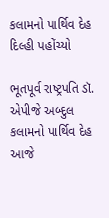કલામનો પાર્થિવ દેહ દિલ્હી પહોંચ્યો

ભૂતપૂર્વ રાષ્ટ્રપતિ ડૉ. એપીજે અબ્દુલ કલામનો પાર્થિવ દેહ આજે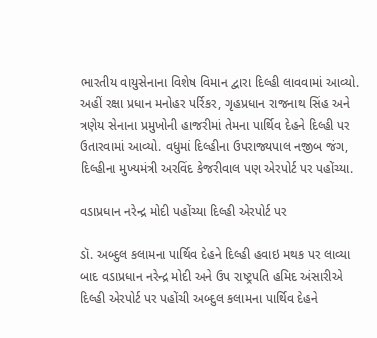ભારતીય વાયુસેનાના વિશેષ વિમાન દ્વારા દિલ્હી લાવવામાં આવ્યો. અહીં રક્ષા પ્રધાન મનોહર પર્રિકર, ગૃહપ્રધાન રાજનાથ સિંહ અને ત્રણેય સેનાના પ્રમુખોની હાજરીમાં તેમના પાર્થિવ દેહને દિલ્હી પર ઉતારવામાં આવ્યો. વધુમાં દિલ્હીના ઉપરાજ્યપાલ નજીબ જંગ, દિલ્હીના મુખ્યમંત્રી અરવિંદ કેજરીવાલ પણ એરપોર્ટ પર પહોંચ્યા.

વડાપ્રધાન નરેન્દ્ર મોદી પહોંચ્યા દિલ્હી એરપોર્ટ પર

ડૉ. અબ્દુલ કલામના પાર્થિવ દેહને દિલ્હી હવાઇ મથક પર લાવ્યા બાદ વડાપ્રધાન નરેન્દ્ર મોદી અને ઉપ રાષ્ટ્રપતિ હમિદ અંસારીએ દિલ્હી એરપોર્ટ પર પહોંચી અબ્દુલ કલામના પાર્થિવ દેહને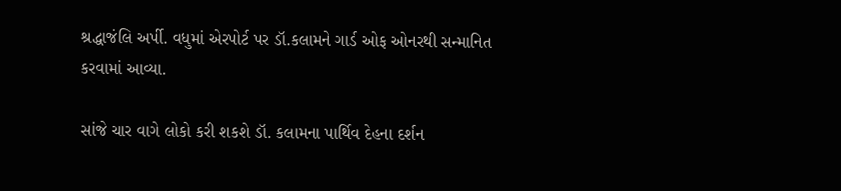શ્રદ્ધાજંલિ અર્પી. વધુમાં એરપોર્ટ પર ડૉ.કલામને ગાર્ડ ઓફ ઓનરથી સન્માનિત કરવામાં આવ્યા.

સાંજે ચાર વાગે લોકો કરી શકશે ડૉ. કલામના પાર્થિવ દેહના દર્શન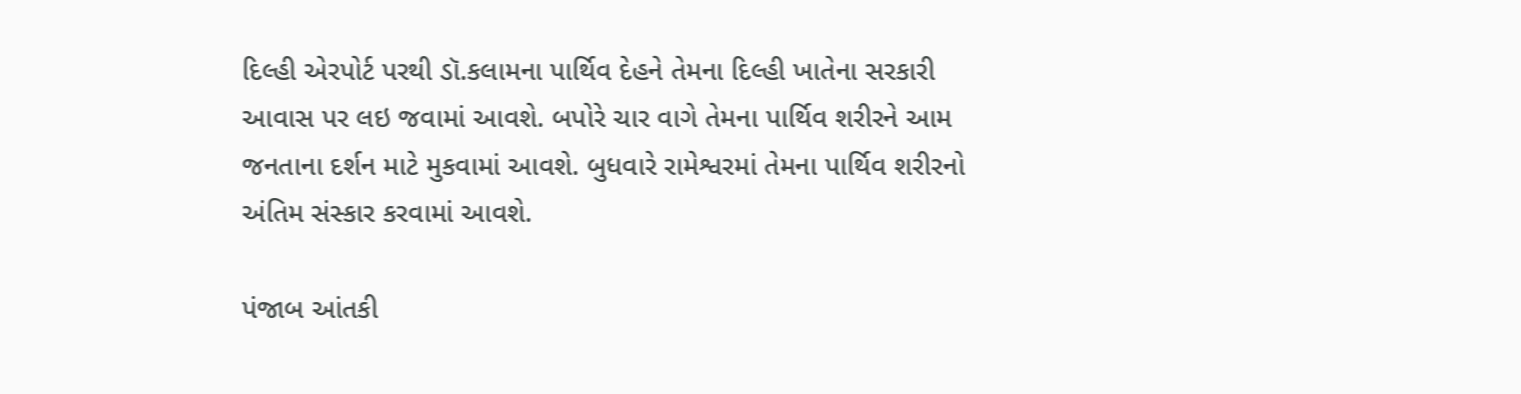દિલ્હી એરપોર્ટ પરથી ડૉ.કલામના પાર્થિવ દેહને તેમના દિલ્હી ખાતેના સરકારી આવાસ પર લઇ જવામાં આવશે. બપોરે ચાર વાગે તેમના પાર્થિવ શરીરને આમ જનતાના દર્શન માટે મુકવામાં આવશે. બુધવારે રામેશ્વરમાં તેમના પાર્થિવ શરીરનો અંતિમ સંસ્કાર કરવામાં આવશે.

પંજાબ આંતકી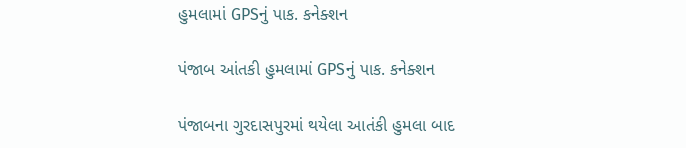હુમલામાં GPSનું પાક. કનેક્શન

પંજાબ આંતકી હુમલામાં GPSનું પાક. કનેક્શન

પંજાબના ગુરદાસપુરમાં થયેલા આતંકી હુમલા બાદ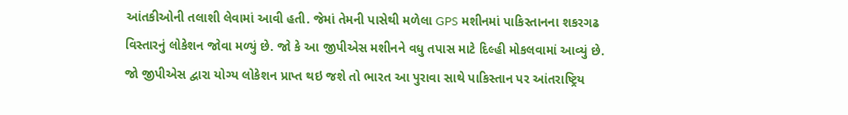આંતકીઓની તલાશી લેવામાં આવી હતી. જેમાં તેમની પાસેથી મળેલા GPS મશીનમાં પાકિસ્તાનના શકરગઢ વિસ્તારનું લોકેશન જોવા મળ્યું છે. જો કે આ જીપીએસ મશીનને વધુ તપાસ માટે દિલ્હી મોકલવામાં આવ્યું છે. જો જીપીએસ દ્વારા યોગ્ય લોકેશન પ્રાપ્ત થઇ જશે તો ભારત આ પુરાવા સાથે પાકિસ્તાન પર આંતરાષ્ટ્રિય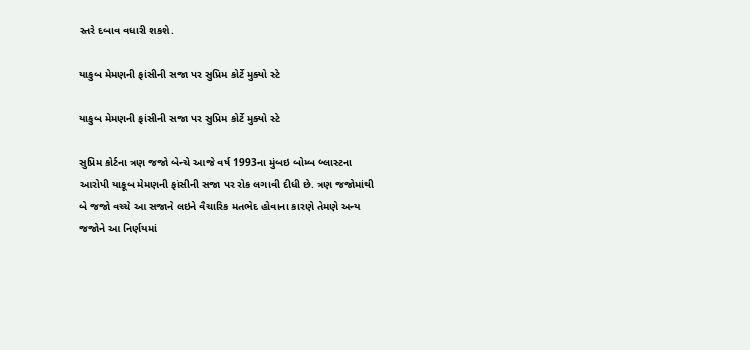સ્તરે દબાવ વધારી શકશે.

યાકુબ મેમણની ફાંસીની સજા પર સુપ્રિમ કોર્ટે મુક્યો સ્ટે

યાકુબ મેમણની ફાંસીની સજા પર સુપ્રિમ કોર્ટે મુક્યો સ્ટે

સુપ્રિમ કોર્ટના ત્રણ જજો બેન્ચે આજે વર્ષ 1993ના મુંબઇ બોમ્બ બ્લાસ્ટના આરોપી યાકૂબ મેમણની ફાંસીની સજા પર રોક લગાવી દીધી છે. ત્રણ જજોમાંથી બે જજો વચ્ચે આ સજાને લઇને વૈચારિક મતભેદ હોવાના કારણે તેમણે અન્ય જજોને આ નિર્ણયમાં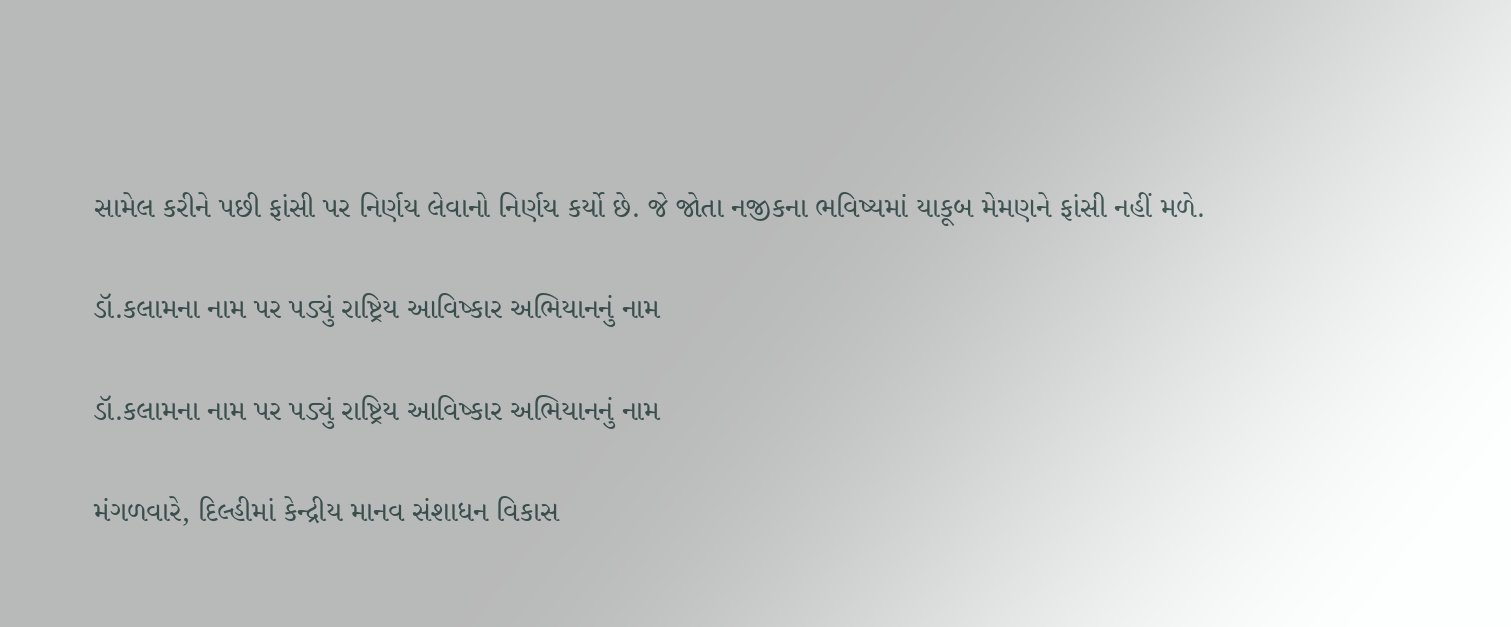સામેલ કરીને પછી ફાંસી પર નિર્ણય લેવાનો નિર્ણય કર્યો છે. જે જોતા નજીકના ભવિષ્યમાં યાકૂબ મેમણને ફાંસી નહીં મળે.

ડૉ.કલામના નામ પર પડ્યું રાષ્ટ્રિય આવિષ્કાર અભિયાનનું નામ

ડૉ.કલામના નામ પર પડ્યું રાષ્ટ્રિય આવિષ્કાર અભિયાનનું નામ

મંગળવારે, દિલ્હીમાં કેન્દ્રીય માનવ સંશાધન વિકાસ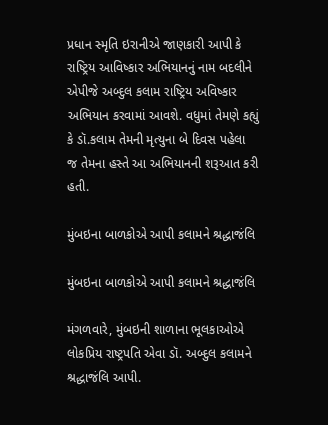પ્રધાન સ્મૃતિ ઇરાનીએ જાણકારી આપી કે રાષ્ટ્રિય આવિષ્કાર અભિયાનનું નામ બદલીને એપીજે અબ્દુલ કલામ રાષ્ટ્રિય અવિષ્કાર અભિયાન કરવામાં આવશે. વધુમાં તેમણે કહ્યું કે ડૉ.કલામ તેમની મૃત્યુના બે દિવસ પહેલા જ તેમના હસ્તે આ અભિયાનની શરૂઆત કરી હતી.

મુંબઇના બાળકોએ આપી કલામને શ્રદ્ધાજંલિ

મુંબઇના બાળકોએ આપી કલામને શ્રદ્ધાજંલિ

મંગળવારે, મુંબઇની શાળાના ભૂલકાઓએ લોકપ્રિય રાષ્ટ્રપતિ એવા ડૉ. અબ્દુલ કલામને શ્રદ્ધાજંલિ આપી.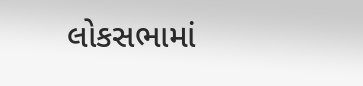લોકસભામાં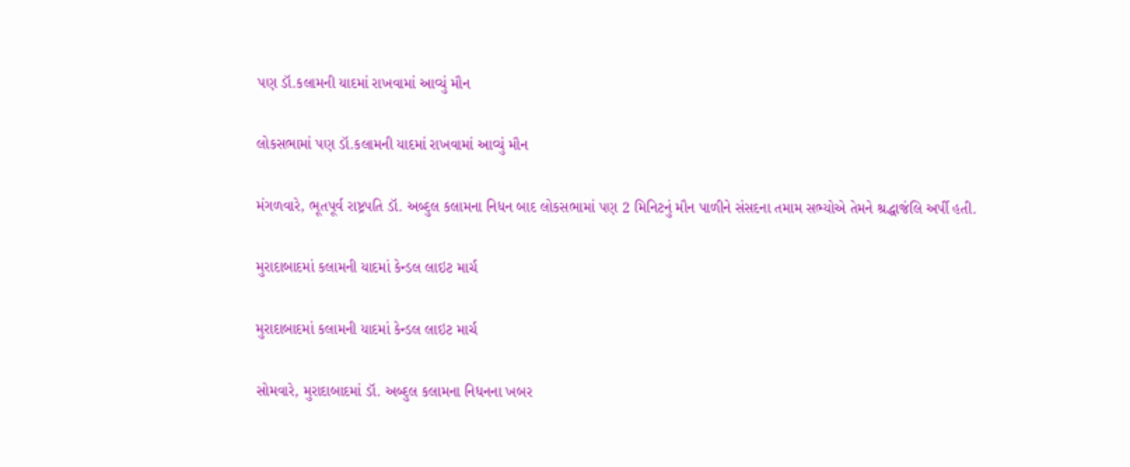પણ ડૉ.કલામની યાદમાં રાખવામાં આવ્યું મૌન

લોકસભામાં પણ ડૉ.કલામની યાદમાં રાખવામાં આવ્યું મૌન

મંગળવારે, ભૂતપૂર્વ રાષ્ટ્રપતિ ડૉ. અબ્દુલ કલામના નિધન બાદ લોકસભામાં પણ 2 મિનિટનું મૌન પાળીને સંસદના તમામ સભ્યોએ તેમને શ્રદ્ધાજંલિ અર્પી હતી.

મુરાદાબાદમાં કલામની યાદમાં કેન્ડલ લાઇટ માર્ચ

મુરાદાબાદમાં કલામની યાદમાં કેન્ડલ લાઇટ માર્ચ

સોમવારે, મુરાદાબાદમાં ડૉ. અબ્દુલ કલામના નિધનના ખબર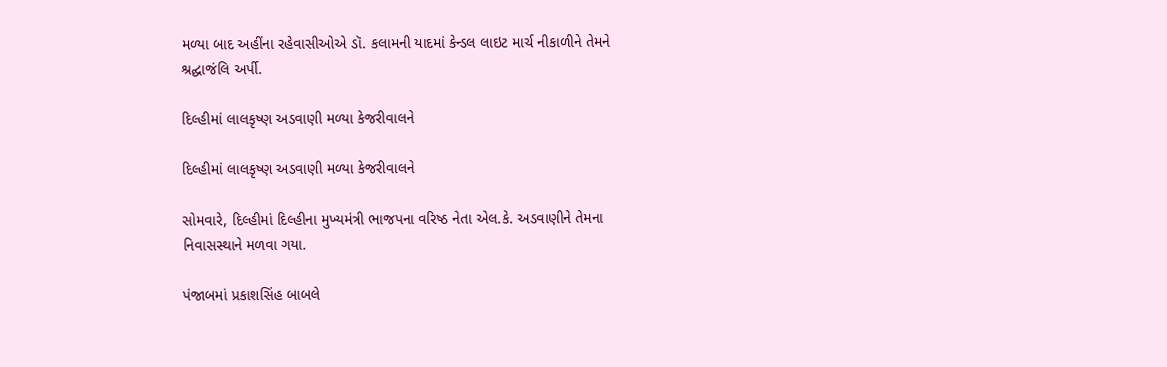મળ્યા બાદ અહીંના રહેવાસીઓએ ડૉ. કલામની યાદમાં કેન્ડલ લાઇટ માર્ચ નીકાળીને તેમને શ્રદ્ઘાજંલિ અર્પી.

દિલ્હીમાં લાલકૃષ્ણ અડવાણી મળ્યા કેજરીવાલને

દિલ્હીમાં લાલકૃષ્ણ અડવાણી મળ્યા કેજરીવાલને

સોમવારે, દિલ્હીમાં દિલ્હીના મુખ્યમંત્રી ભાજપના વરિષ્ઠ નેતા એલ.કે. અડવાણીને તેમના નિવાસસ્થાને મળવા ગયા.

પંજાબમાં પ્રકાશસિંહ બાબલે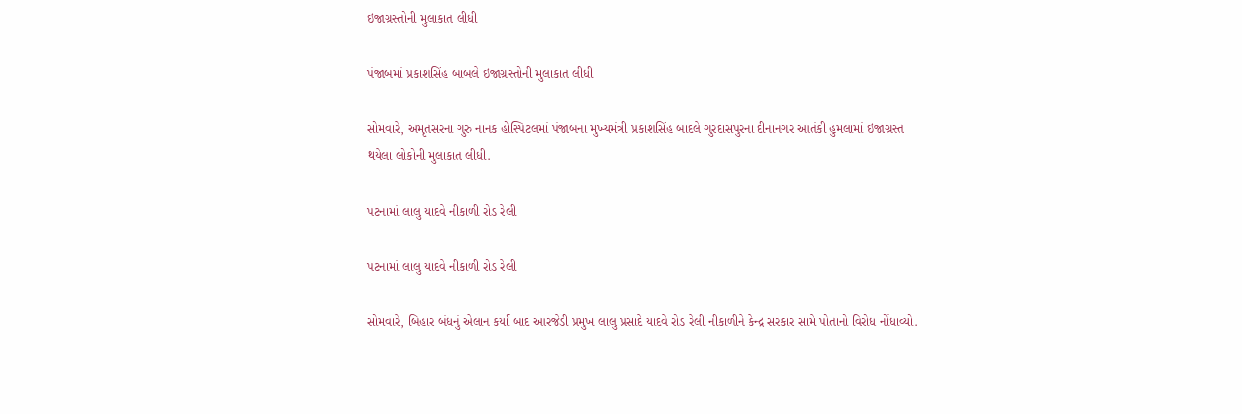ઇજાગ્રસ્તોની મુલાકાત લીધી

પંજાબમાં પ્રકાશસિંહ બાબલે ઇજાગ્રસ્તોની મુલાકાત લીધી

સોમવારે, અમૃતસરના ગુરુ નાનક હોસ્પિટલમાં પંજાબના મુખ્યમંત્રી પ્રકાશસિંહ બાદલે ગુરદાસપુરના દીનાનગર આતંકી હુમલામાં ઇજાગ્રસ્ત થયેલા લોકોની મુલાકાત લીધી.

પટનામાં લાલુ યાદવે નીકાળી રોડ રેલી

પટનામાં લાલુ યાદવે નીકાળી રોડ રેલી

સોમવારે, બિહાર બંધનું એલાન કર્યા બાદ આરજેડી પ્રમુખ લાલુ પ્રસાદે યાદવે રોડ રેલી નીકાળીને કેન્દ્ર સરકાર સામે પોતાનો વિરોધ નોંધાવ્યો.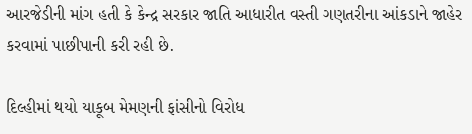આરજેડીની માંગ હતી કે કેન્દ્ર સરકાર જાતિ આધારીત વસ્તી ગણતરીના આંકડાને જાહેર કરવામાં પાછીપાની કરી રહી છે.

દિલ્હીમાં થયો યાકૂબ મેમણની ફાંસીનો વિરોધ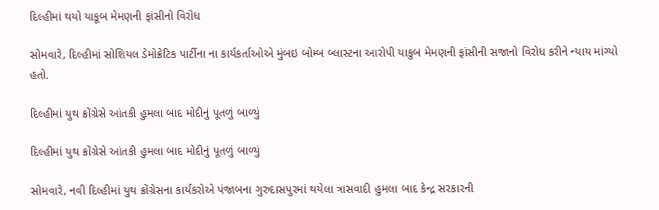દિલ્હીમાં થયો યાકૂબ મેમણની ફાંસીનો વિરોધ

સોમવારે, દિલ્હીમાં સોશિયલ ડેમોક્રેટિક પાર્ટીના ના કાર્યકર્તાઓએ મુંબઇ બોમ્બ બ્લાસ્ટના આરોપી યાકુબ મેમણની ફાંસીની સજાનો વિરોધ કરીને ન્યાય માંગ્યો હતો.

દિલ્હીમાં યુથ ક્રોંગ્રેસે આંતકી હુમલા બાદ મોદીનું પૂતળું બાળ્યું

દિલ્હીમાં યુથ ક્રોંગ્રેસે આંતકી હુમલા બાદ મોદીનું પૂતળું બાળ્યું

સોમવારે, નવી દિલ્હીમાં યુથ ક્રોંગ્રેસના કાર્યકરોએ પંજાબના ગુરુદાસપુરમાં થયેલા ત્રાસવાદી હુમલા બાદ કેન્દ્ર સરકારની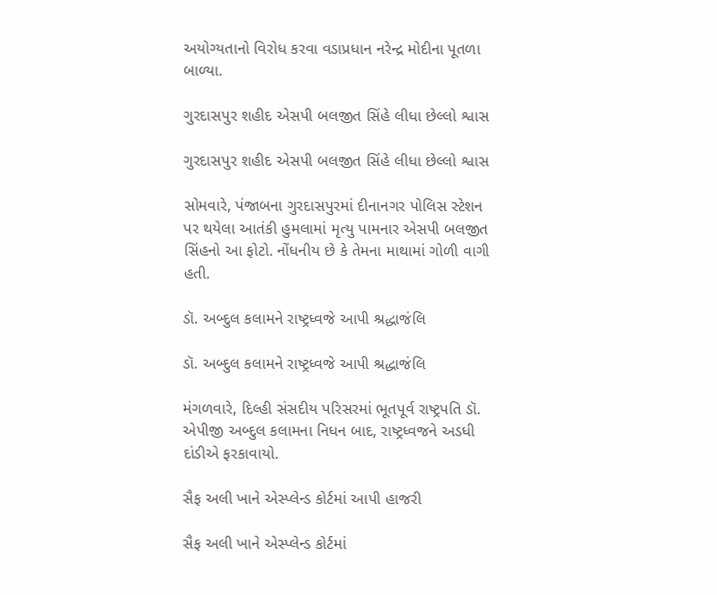અયોગ્યતાનો વિરોધ કરવા વડાપ્રધાન નરેન્દ્ર મોદીના પૂતળા બાળ્યા.

ગુરદાસપુર શહીદ એસપી બલજીત સિંહે લીધા છેલ્લો શ્વાસ

ગુરદાસપુર શહીદ એસપી બલજીત સિંહે લીધા છેલ્લો શ્વાસ

સોમવારે, પંજાબના ગુરદાસપુરમાં દીનાનગર પોલિસ સ્ટેશન પર થયેલા આતંકી હુમલામાં મૃત્યુ પામનાર એસપી બલજીત સિંહનો આ ફોટો. નોંધનીય છે કે તેમના માથામાં ગોળી વાગી હતી.

ડૉ. અબ્દુલ કલામને રાષ્ટ્રધ્વજે આપી શ્રદ્ધાજંલિ

ડૉ. અબ્દુલ કલામને રાષ્ટ્રધ્વજે આપી શ્રદ્ધાજંલિ

મંગળવારે, દિલ્હી સંસદીય પરિસરમાં ભૂતપૂર્વ રાષ્ટ્રપતિ ડૉ. એપીજી અબ્દુલ કલામના નિધન બાદ, રાષ્ટ્રધ્વજને અડધી દાંડીએ ફરકાવાયો.

સૈફ અલી ખાને એસ્પ્લેન્ડ કોર્ટમાં આપી હાજરી

સૈફ અલી ખાને એસ્પ્લેન્ડ કોર્ટમાં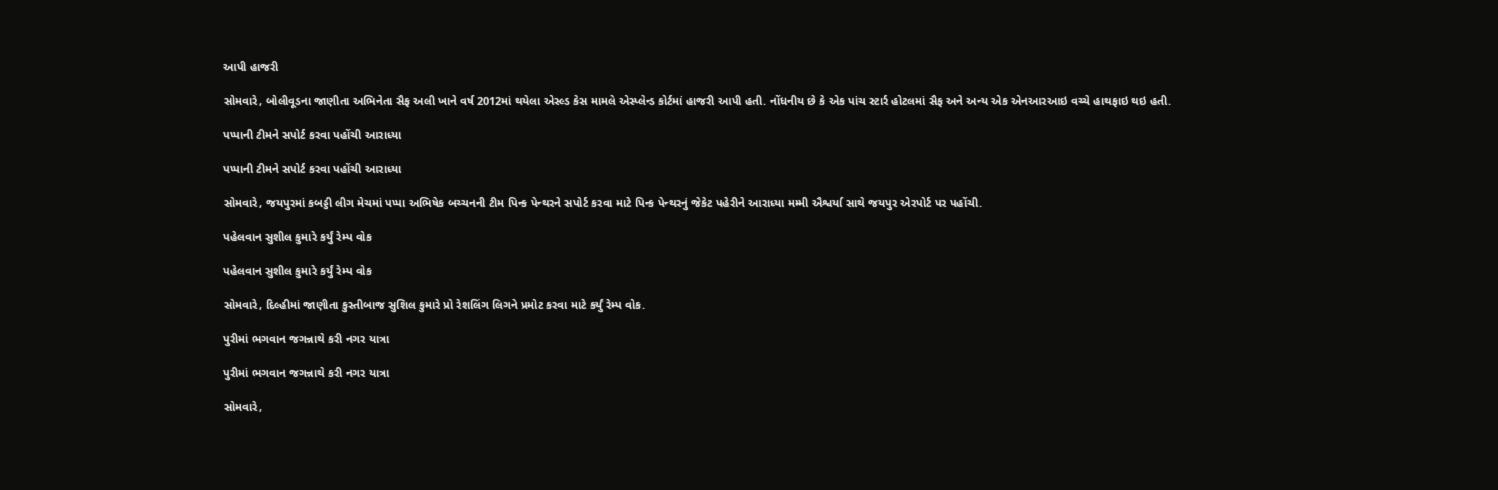આપી હાજરી

સોમવારે, બોલીવૂડના જાણીતા અભિનેતા સૈફ અલી ખાને વર્ષ 2012માં થયેલા એસ્લ્ડ કેસ મામલે એસ્પ્લેન્ડ કોર્ટમાં હાજરી આપી હતી. નોંધનીય છે કે એક પાંચ સ્ટાર્ર હોટલમાં સૈફ અને અન્ય એક એનઆરઆઇ વચ્ચે હાથફાઇ થઇ હતી.

પપ્પાની ટીમને સપોર્ટ કરવા પહોંચી આરાધ્યા

પપ્પાની ટીમને સપોર્ટ કરવા પહોંચી આરાધ્યા

સોમવારે, જયપુરમાં કબડ્ડી લીગ મેચમાં પપ્પા અભિષેક બચ્ચનની ટીમ પિન્ક પેન્થરને સપોર્ટ કરવા માટે પિન્ક પેન્થરનું જેકેટ પહેરીને આરાધ્યા મમ્મી ઐશ્વર્યા સાથે જયપુર એરપોર્ટ પર પહોંચી.

પહેલવાન સુશીલ કુમારે કર્યું રેમ્પ વોક

પહેલવાન સુશીલ કુમારે કર્યું રેમ્પ વોક

સોમવારે, દિલ્હીમાં જાણીતા કુસ્તીબાજ સુશિલ કુમારે પ્રો રેશલિંગ લિગને પ્રમોટ કરવા માટે કર્યું રેમ્પ વોક.

પુરીમાં ભગવાન જગન્નાથે કરી નગર યાત્રા

પુરીમાં ભગવાન જગન્નાથે કરી નગર યાત્રા

સોમવારે,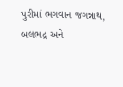પુરીમાં ભગવાન જગન્નાથ, બલભદ્ર અને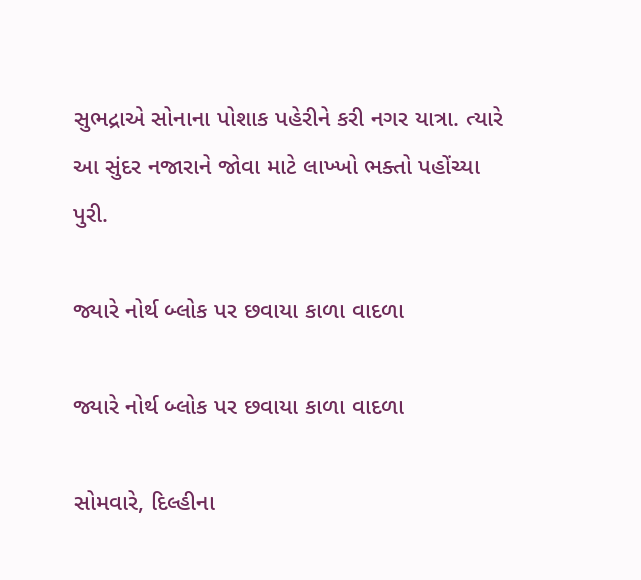સુભદ્રાએ સોનાના પોશાક પહેરીને કરી નગર યાત્રા. ત્યારે આ સુંદર નજારાને જોવા માટે લાખ્ખો ભક્તો પહોંચ્યા પુરી.

જ્યારે નોર્થ બ્લોક પર છવાયા કાળા વાદળા

જ્યારે નોર્થ બ્લોક પર છવાયા કાળા વાદળા

સોમવારે, દિલ્હીના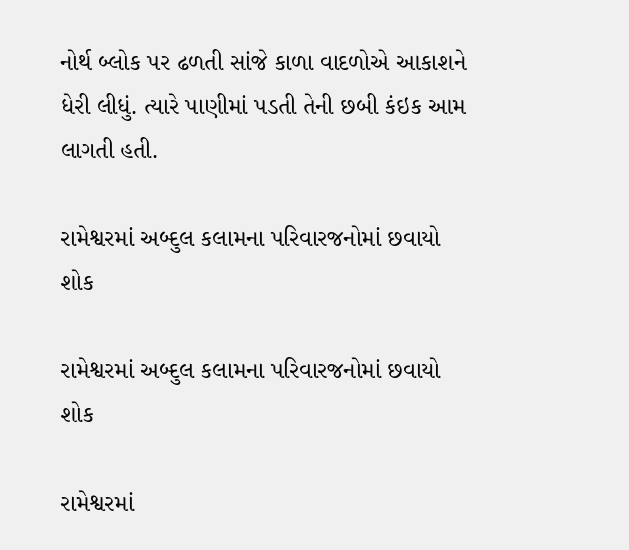નોર્થ બ્લોક પર ઢળતી સાંજે કાળા વાદળોએ આકાશને ધેરી લીધું. ત્યારે પાણીમાં પડતી તેની છબી કંઇક આમ લાગતી હતી.

રામેશ્વરમાં અબ્દુલ કલામના પરિવારજનોમાં છવાયો શોક

રામેશ્વરમાં અબ્દુલ કલામના પરિવારજનોમાં છવાયો શોક

રામેશ્વરમાં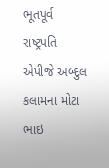ભૂતપૂર્વ રાષ્ટ્રપતિ એપીજે અબ્દુલ કલામના મોટા ભાઇ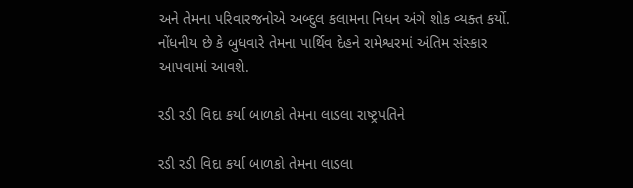અને તેમના પરિવારજનોએ અબ્દુલ કલામના નિધન અંગે શોક વ્યક્ત કર્યો. નોંધનીય છે કે બુધવારે તેમના પાર્થિવ દેહને રામેશ્વરમાં અંતિમ સંસ્કાર આપવામાં આવશે.

રડી રડી વિદા કર્યા બાળકો તેમના લાડલા રાષ્ટ્રપતિને

રડી રડી વિદા કર્યા બાળકો તેમના લાડલા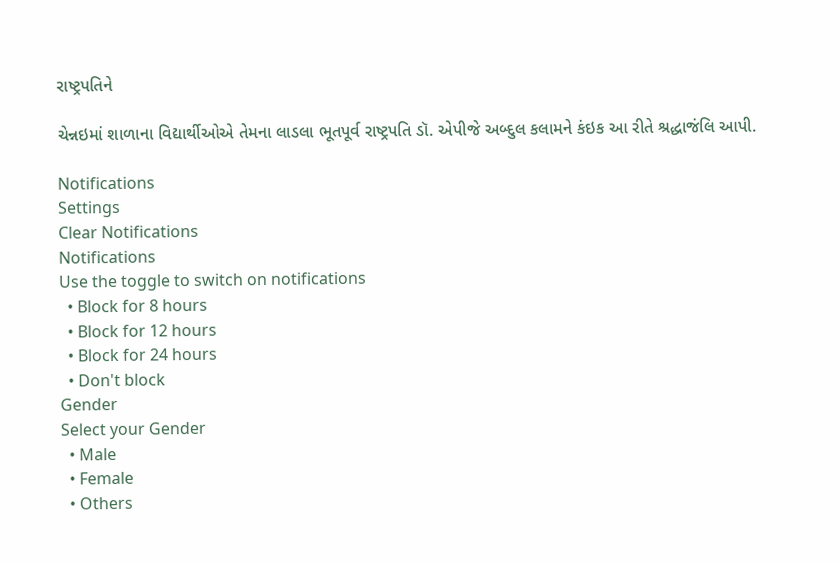રાષ્ટ્રપતિને

ચેન્નઇમાં શાળાના વિદ્યાર્થીઓએ તેમના લાડલા ભૂતપૂર્વ રાષ્ટ્રપતિ ડૉ. એપીજે અબ્દુલ કલામને કંઇક આ રીતે શ્રદ્ધાજંલિ આપી.

Notifications
Settings
Clear Notifications
Notifications
Use the toggle to switch on notifications
  • Block for 8 hours
  • Block for 12 hours
  • Block for 24 hours
  • Don't block
Gender
Select your Gender
  • Male
  • Female
  • Others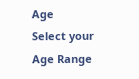Age
Select your Age Range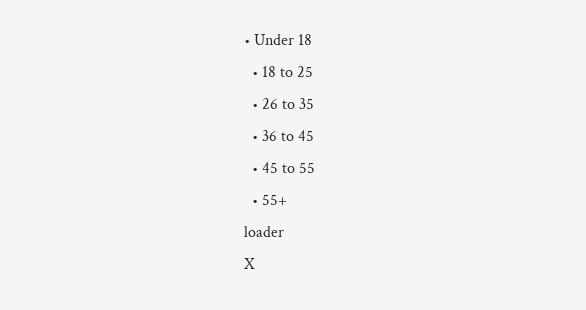• Under 18
  • 18 to 25
  • 26 to 35
  • 36 to 45
  • 45 to 55
  • 55+
loader
X